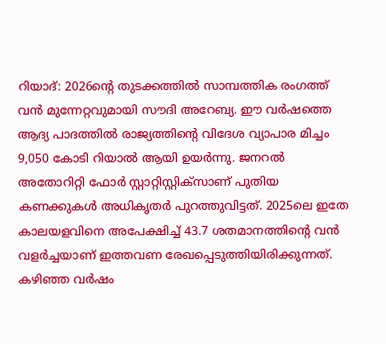റിയാദ്: 2026ന്റെ തുടക്കത്തിൽ സാമ്പത്തിക രംഗത്ത് വൻ മുന്നേറ്റവുമായി സൗദി അറേബ്യ. ഈ വർഷത്തെ ആദ്യ പാദത്തിൽ രാജ്യത്തിന്റെ വിദേശ വ്യാപാര മിച്ചം 9,050 കോടി റിയാൽ ആയി ഉയർന്നു. ജനറൽ അതോറിറ്റി ഫോർ സ്റ്റാറ്റിസ്റ്റിക്സാണ് പുതിയ കണക്കുകൾ അധികൃതർ പുറത്തുവിട്ടത്. 2025ലെ ഇതേ കാലയളവിനെ അപേക്ഷിച്ച് 43.7 ശതമാനത്തിന്റെ വൻ വളർച്ചയാണ് ഇത്തവണ രേഖപ്പെടുത്തിയിരിക്കുന്നത്. കഴിഞ്ഞ വർഷം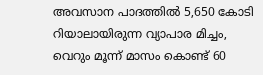അവസാന പാദത്തിൽ 5,650 കോടി റിയാലായിരുന്ന വ്യാപാര മിച്ചം, വെറും മൂന്ന് മാസം കൊണ്ട് 60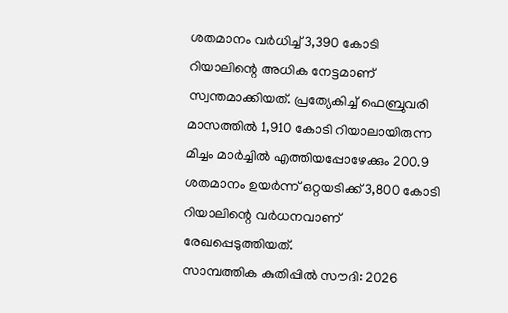ശതമാനം വർധിച്ച് 3,390 കോടി റിയാലിന്റെ അധിക നേട്ടമാണ് സ്വന്തമാക്കിയത്. പ്രത്യേകിച്ച് ഫെബ്രുവരി മാസത്തിൽ 1,910 കോടി റിയാലായിരുന്ന മിച്ചം മാർച്ചിൽ എത്തിയപ്പോഴേക്കും 200.9 ശതമാനം ഉയർന്ന് ഒറ്റയടിക്ക് 3,800 കോടി റിയാലിന്റെ വർധനവാണ് രേഖപ്പെടുത്തിയത്.
സാമ്പത്തിക കുതിപ്പിൽ സൗദി: 2026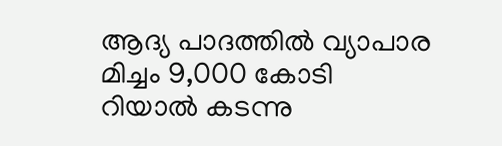ആദ്യ പാദത്തിൽ വ്യാപാര മിച്ചം 9,000 കോടി റിയാൽ കടന്നു